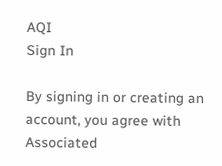AQI
Sign In

By signing in or creating an account, you agree with Associated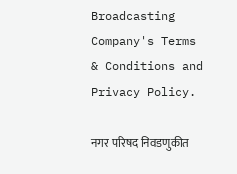Broadcasting Company's Terms & Conditions and Privacy Policy.

नगर परिषद निवडणुकीत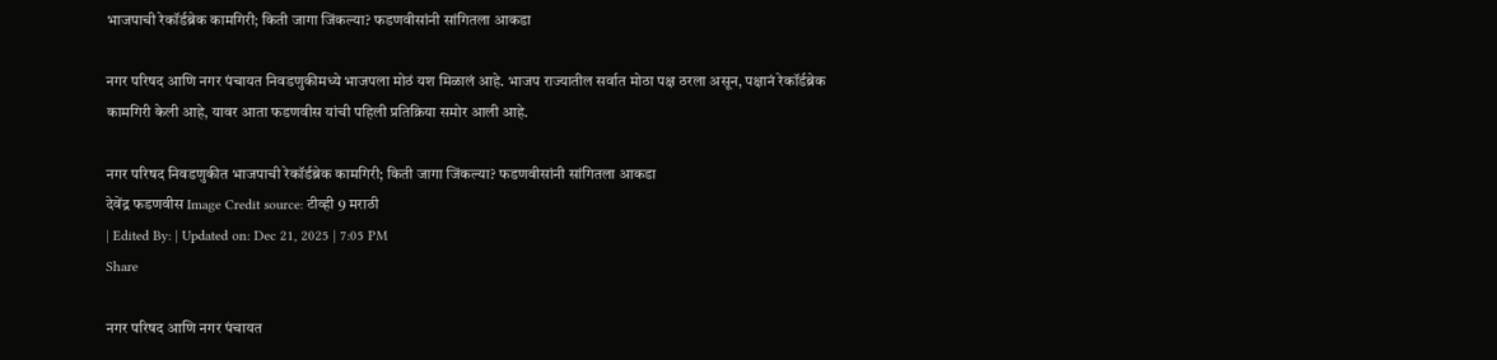भाजपाची रेकॉर्डब्रेक कामगिरी; किती जागा जिंकल्या? फडणवीसांनी सांगितला आकडा

नगर परिषद आणि नगर पंचायत निवडणुकीमध्ये भाजपला मोठं यश मिळालं आहे. भाजप राज्यातील सर्वात मोठा पक्ष ठरला असून, पक्षानं रेकॉर्डब्रेक कामगिरी केली आहे, यावर आता फडणवीस यांची पहिली प्रतिक्रिया समोर आली आहे.

नगर परिषद निवडणुकीत भाजपाची रेकॉर्डब्रेक कामगिरी; किती जागा जिंकल्या? फडणवीसांनी सांगितला आकडा
देवेंद्र फडणवीस Image Credit source: टीव्ही 9 मराठी
| Edited By: | Updated on: Dec 21, 2025 | 7:05 PM
Share

नगर परिषद आणि नगर पंचायत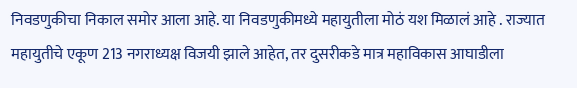निवडणुकीचा निकाल समोर आला आहे. या निवडणुकीमध्ये महायुतीला मोठं यश मिळालं आहे . राज्यात महायुतीचे एकूण 213 नगराध्यक्ष विजयी झाले आहेत, तर दुसरीकडे मात्र महाविकास आघाडीला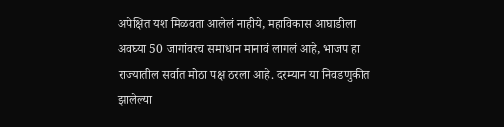अपेक्षित यश मिळवता आलेलं नाहीये, महाविकास आघाडीला अवघ्या 50 जागांवरच समाधान मानावं लागलं आहे, भाजप हा राज्यातील सर्वात मोठा पक्ष ठरला आहे. दरम्यान या निवडणुकीत झालेल्या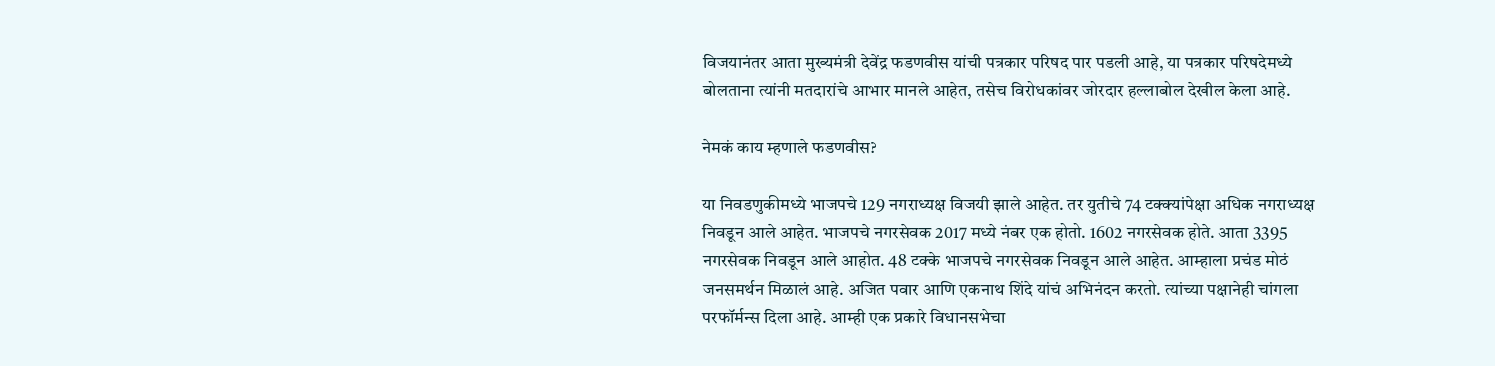विजयानंतर आता मुख्यमंत्री देवेंद्र फडणवीस यांची पत्रकार परिषद पार पडली आहे, या पत्रकार परिषदेमध्ये बोलताना त्यांनी मतदारांचे आभार मानले आहेत, तसेच विरोधकांवर जोरदार हल्लाबोल देखील केला आहे.

नेमकं काय म्हणाले फडणवीस?

या निवडणुकीमध्ये भाजपचे 129 नगराध्यक्ष विजयी झाले आहेत. तर युतीचे 74 टक्क्यांपेक्षा अधिक नगराध्यक्ष निवडून आले आहेत. भाजपचे नगरसेवक 2017 मध्ये नंबर एक होतो. 1602 नगरसेवक होते. आता 3395  नगरसेवक निवडून आले आहोत. 48 टक्के भाजपचे नगरसेवक निवडून आले आहेत. आम्हाला प्रचंड मोठं जनसमर्थन मिळालं आहे. अजित पवार आणि एकनाथ शिंदे यांचं अभिनंदन करतो. त्यांच्या पक्षानेही चांगला परफॉर्मन्स दिला आहे. आम्ही एक प्रकारे विधानसभेचा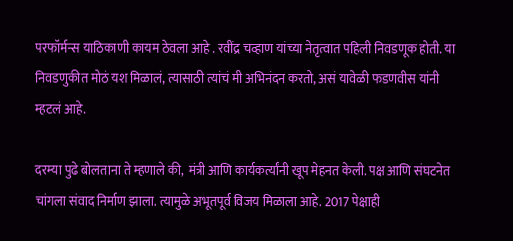परफॉर्मन्स याठिकाणी कायम ठेवला आहे . रवींद्र चव्हाण यांच्या नेतृत्वात पहिली निवडणूक होती. या निवडणुकीत मोठं यश मिळालं, त्यासाठी त्यांचं मी अभिनंदन करतो, असं यावेळी फडणवीस यांनी म्हटलं आहे.

दरम्या पुढे बोलताना ते म्हणाले की,  मंत्री आणि कार्यकर्त्यांनी खूप मेहनत केली. पक्ष आणि संघटनेत चांगला संवाद निर्माण झाला. त्यामुळे अभूतपूर्व विजय मिळाला आहे. 2017 पेक्षाही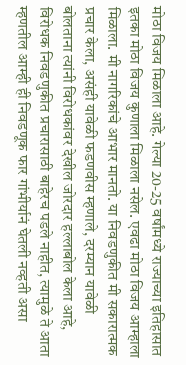मोठा विजय मिळाला आहे. गेल्या 20-25 वर्षांमध्ये राज्याच्या इतिहासात इतका मोठा विजय कुणाला मिळाला नसेल. एवढा मोठा विजय आम्हाला मिळाला. मी नागरिकांचे आभार मानतो. या निवडणुकीत मी सकारात्मक प्रचार केला, असंही यावेळी फडणवीस म्हणाले, दरम्यान यावेळी बोलताना त्यांनी विरोधकांवर देखील जोरदार हल्लाबोल केला आहे, विरोधक निवडणुकीत प्रचारासाठी बाहेरच पडले नाहीत, त्यामुळे ते आता म्हणतील आम्ही ही निवडणूक फार गांभीर्यानं घेतली नव्हती असा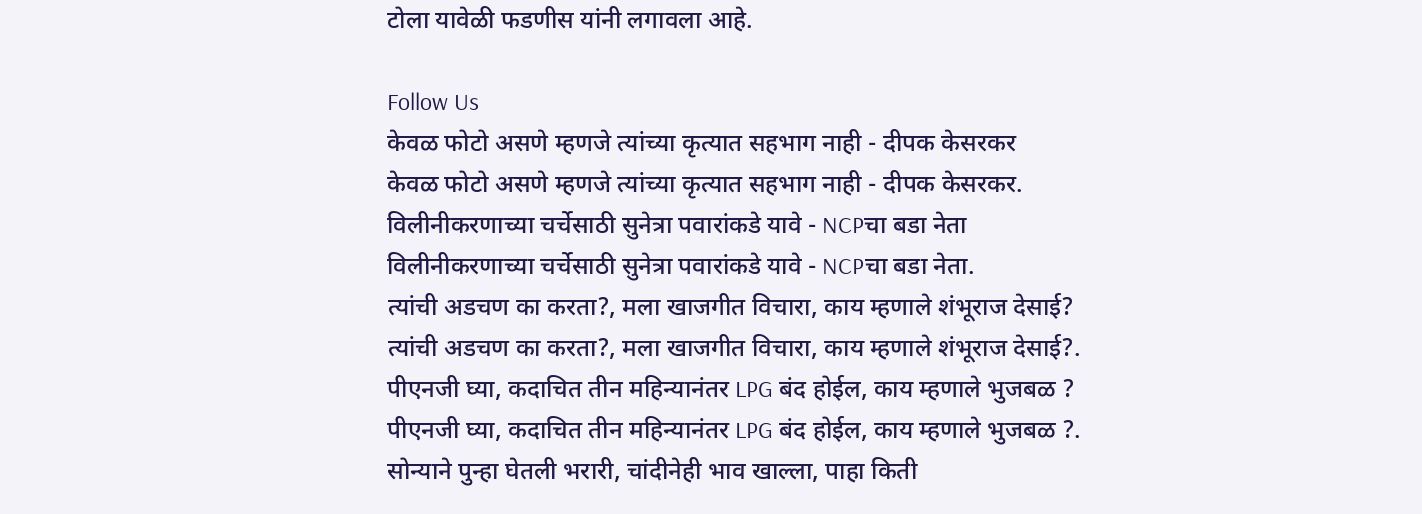टोला यावेळी फडणीस यांनी लगावला आहे.

Follow Us
केवळ फोटो असणे म्हणजे त्यांच्या कृत्यात सहभाग नाही - दीपक केसरकर
केवळ फोटो असणे म्हणजे त्यांच्या कृत्यात सहभाग नाही - दीपक केसरकर.
विलीनीकरणाच्या चर्चेसाठी सुनेत्रा पवारांकडे यावे - NCPचा बडा नेता
विलीनीकरणाच्या चर्चेसाठी सुनेत्रा पवारांकडे यावे - NCPचा बडा नेता.
त्यांची अडचण का करता?, मला खाजगीत विचारा, काय म्हणाले शंभूराज देसाई?
त्यांची अडचण का करता?, मला खाजगीत विचारा, काय म्हणाले शंभूराज देसाई?.
पीएनजी घ्या, कदाचित तीन महिन्यानंतर LPG बंद होईल, काय म्हणाले भुजबळ ?
पीएनजी घ्या, कदाचित तीन महिन्यानंतर LPG बंद होईल, काय म्हणाले भुजबळ ?.
सोन्याने पुन्हा घेतली भरारी, चांदीनेही भाव खाल्ला, पाहा किती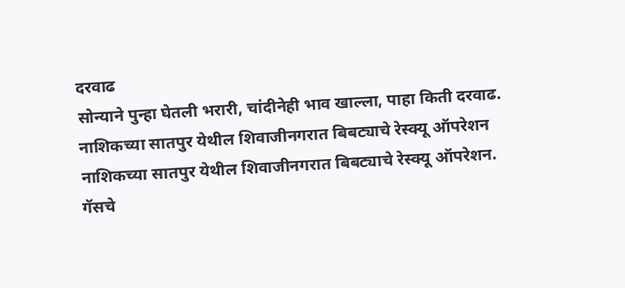दरवाढ
सोन्याने पुन्हा घेतली भरारी, चांदीनेही भाव खाल्ला, पाहा किती दरवाढ.
नाशिकच्या सातपुर येथील शिवाजीनगरात बिबट्याचे रेस्क्यू ऑपरेशन
नाशिकच्या सातपुर येथील शिवाजीनगरात बिबट्याचे रेस्क्यू ऑपरेशन.
गॅसचे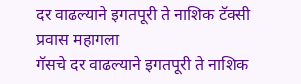दर वाढल्याने इगतपूरी ते नाशिक टॅक्सी प्रवास महागला
गॅसचे दर वाढल्याने इगतपूरी ते नाशिक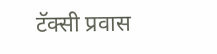टॅक्सी प्रवास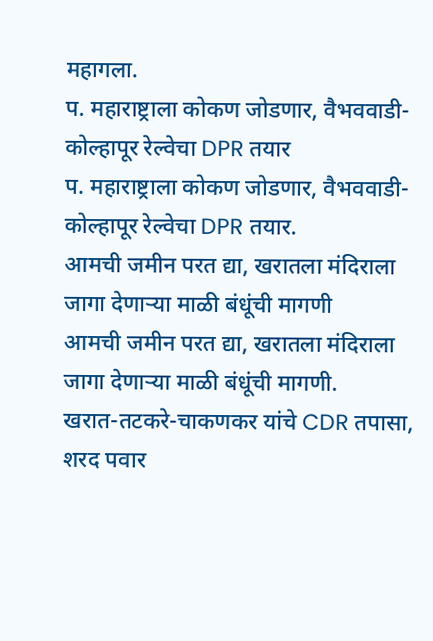महागला.
प. महाराष्ट्राला कोकण जोडणार, वैभववाडी-कोल्हापूर रेल्वेचा DPR तयार
प. महाराष्ट्राला कोकण जोडणार, वैभववाडी-कोल्हापूर रेल्वेचा DPR तयार.
आमची जमीन परत द्या, खरातला मंदिराला जागा देणाऱ्या माळी बंधूंची मागणी
आमची जमीन परत द्या, खरातला मंदिराला जागा देणाऱ्या माळी बंधूंची मागणी.
खरात-तटकरे-चाकणकर यांचे CDR तपासा, शरद पवार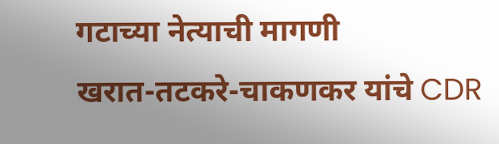गटाच्या नेत्याची मागणी
खरात-तटकरे-चाकणकर यांचे CDR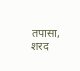तपासा, शरद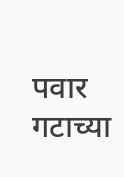पवार गटाच्या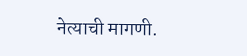नेत्याची मागणी.